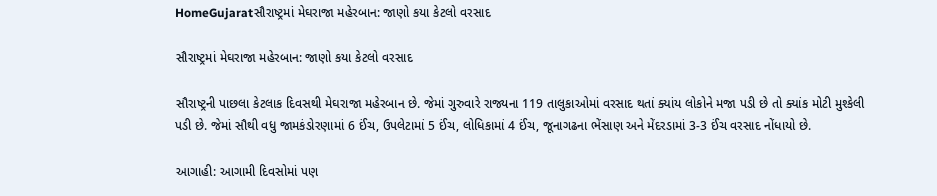HomeGujaratસૌરાષ્ટ્રમાં મેઘરાજા મહેરબાન: જાણો કયા કેટલો વરસાદ

સૌરાષ્ટ્રમાં મેઘરાજા મહેરબાન: જાણો કયા કેટલો વરસાદ

સૌરાષ્ટ્રની પાછલા કેટલાક દિવસથી મેઘરાજા મહેરબાન છે. જેમાં ગુરુવારે રાજ્યના 119 તાલુકાઓમાં વરસાદ થતાં ક્યાંય લોકોને મજા પડી છે તો ક્યાંક મોટી મુશ્કેલી પડી છે. જેમાં સૌથી વધુ જામકંડોરણામાં 6 ઈંચ, ઉપલેટામાં 5 ઈંચ, લોધિકામાં 4 ઈંચ, જૂનાગઢના ભેંસાણ અને મેંદરડામાં 3-3 ઈંચ વરસાદ નોંધાયો છે.

આગાહી: આગામી દિવસોમાં પણ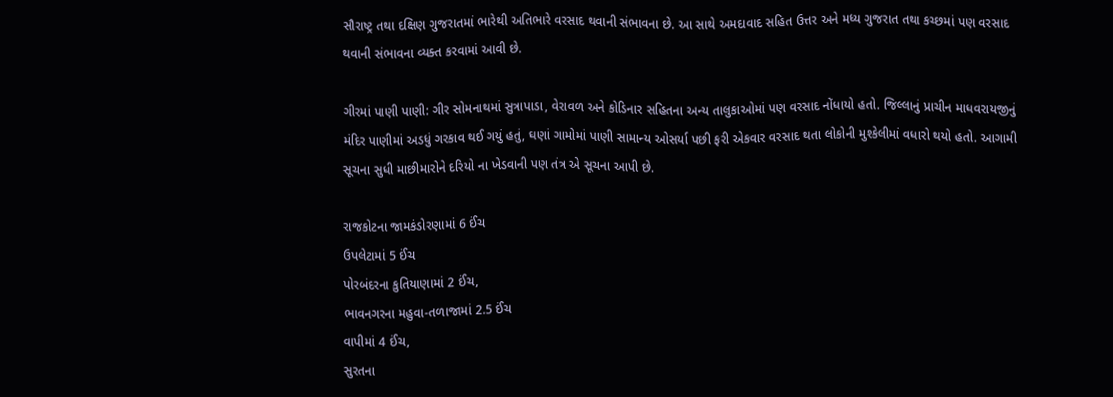સૌરાષ્ટ્ર તથા દક્ષિણ ગુજરાતમાં ભારેથી અતિભારે વરસાદ થવાની સંભાવના છે. આ સાથે અમદાવાદ સહિત ઉત્તર અને મધ્ય ગુજરાત તથા કચ્છમાં પણ વરસાદ થવાની સંભાવના વ્યક્ત કરવામાં આવી છે.

ગીરમાં પાણી પાણી: ગીર સોમનાથમાં સુત્રાપાડા, વેરાવળ અને કોડિનાર સહિતના અન્ય તાલુકાઓમાં પણ વરસાદ નોંધાયો હતો. જિલ્લાનું પ્રાચીન માધવરાયજીનું મંદિર પાણીમાં અડધું ગરકાવ થઈ ગયું હતું, ઘણાં ગામોમાં પાણી સામાન્ય ઓસર્યા પછી ફરી એકવાર વરસાદ થતા લોકોની મુશ્કેલીમાં વધારો થયો હતો. આગામી સૂચના સુધી માછીમારોને દરિયો ના ખેડવાની પણ તંત્ર એ સૂચના આપી છે.

રાજકોટના જામકંડોરણામાં 6 ઈંચ
ઉપલેટામાં 5 ઈંચ
પોરબંદરના કુતિયાણામાં 2 ઈંચ,
ભાવનગરના મહુવા-તળાજામાં 2.5 ઈંચ
વાપીમાં 4 ઈંચ,
સુરતના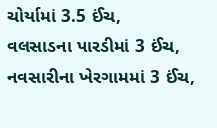ચોર્યામાં 3.5 ઈંચ,
વલસાડના પારડીમાં 3 ઈંચ,
નવસારીના ખેરગામમાં 3 ઈંચ,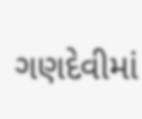ગણદેવીમાં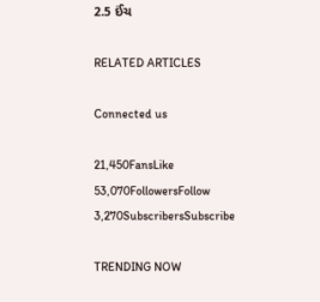2.5 ઈંચ

RELATED ARTICLES

Connected us

21,450FansLike
53,070FollowersFollow
3,270SubscribersSubscribe

TRENDING NOW